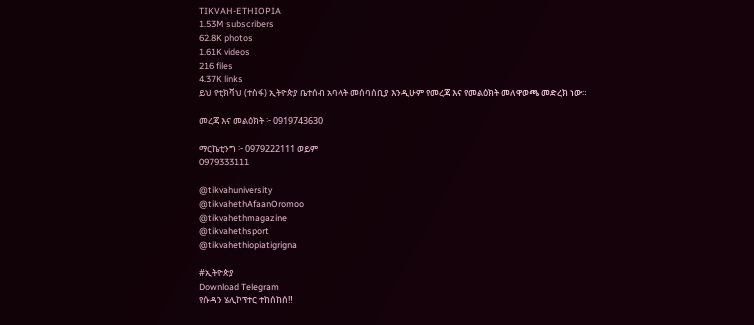TIKVAH-ETHIOPIA
1.53M subscribers
62.8K photos
1.61K videos
216 files
4.37K links
ይህ የቲክቫህ (ተስፋ) ኢትዮጵያ ቤተሰብ አባላት መሰባሰቢያ እንዲሁም የመረጃ እና የመልዕክት መለዋወጫ መድረክ ነው።

መረጃ እና መልዕክት ፦ 0919743630

ማርኬቲንግ ፦ 0979222111 ወይም
0979333111

@tikvahuniversity
@tikvahethAfaanOromoo
@tikvahethmagazine
@tikvahethsport
@tikvahethiopiatigrigna

#ኢትዮጵያ
Download Telegram
የሱዳን ሄሊኮፕተር ተከሰከሰ‼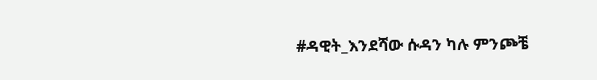#ዳዊት_እንደሻው ሱዳን ካሉ ምንጮቼ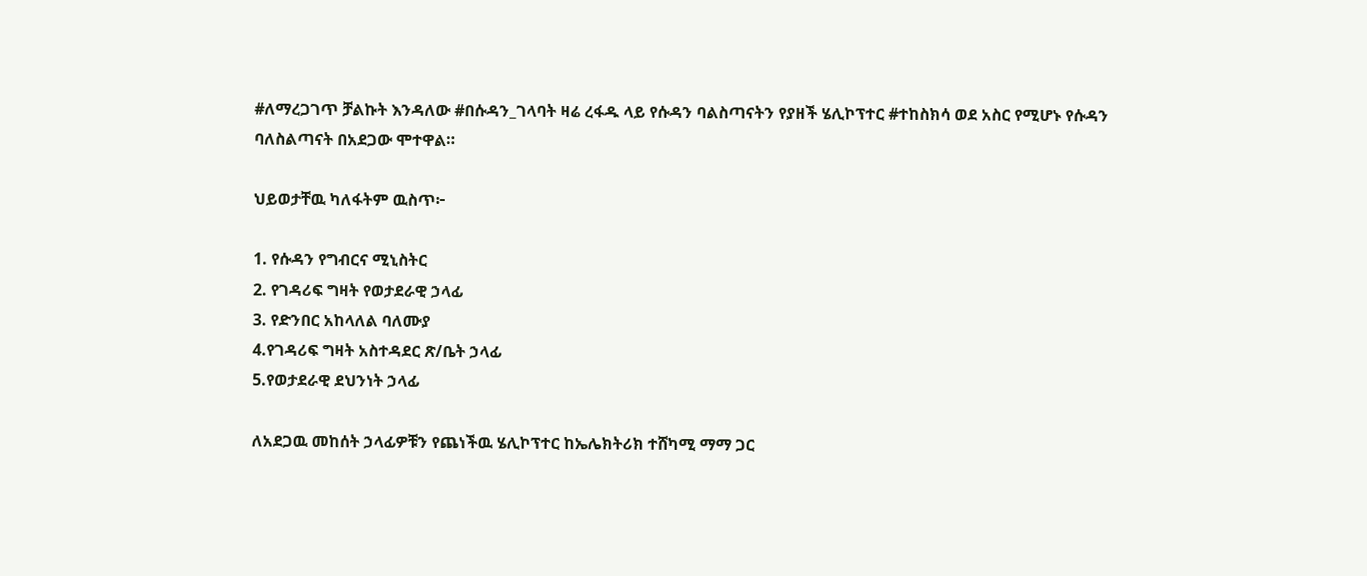#ለማረጋገጥ ቻልኩት እንዳለው #በሱዳን_ገላባት ዛሬ ረፋዱ ላይ የሱዳን ባልስጣናትን የያዘች ሄሊኮፕተር #ተከስክሳ ወደ አስር የሚሆኑ የሱዳን ባለስልጣናት በአደጋው ሞተዋል።

ህይወታቸዉ ካለፋትም ዉስጥ፦

1. የሱዳን የግብርና ሚኒስትር
2. የገዳሪፍ ግዛት የወታደራዊ ኃላፊ
3. የድንበር አከላለል ባለሙያ
4.የገዳሪፍ ግዛት አስተዳደር ጽ/ቤት ኃላፊ
5.የወታደራዊ ደህንነት ኃላፊ

ለአደጋዉ መከሰት ኃላፊዎቹን የጨነችዉ ሄሊኮፕተር ከኤሌክትሪክ ተሸካሚ ማማ ጋር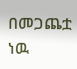በመጋጨቷ ነዉ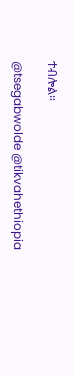ተብሎል።

@tsegabwolde @tikvahethiopia